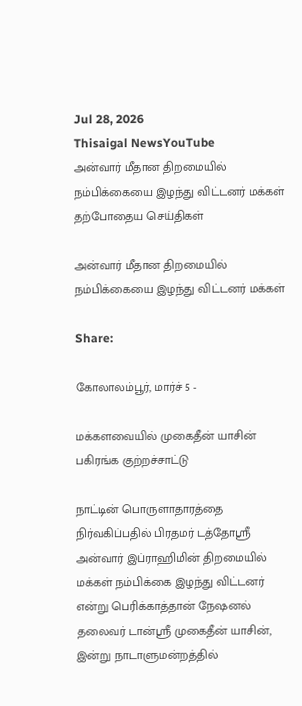Jul 28, 2026
Thisaigal NewsYouTube
அன்வார் மீதான திறமையில் நம்பிக்கையை இழந்து விட்டனர் மக்கள்
தற்போதைய செய்திகள்

அன்வார் மீதான திறமையில் நம்பிக்கையை இழந்து விட்டனர் மக்கள்

Share:

கோலாலம்பூர், மார்ச் 5 -

மக்களவையில் முகைதீன் யாசின் பகிரங்க குற்றச்சாட்டு

நாட்டின் பொருளாதாரத்தை நிர்வகிப்பதில் பிரதமர் டத்தோஸ்ரீ அன்வார் இப்ராஹிமின் திறமையில் மக்கள் நம்பிக்கை இழந்து விட்டனர் என்று பெரிக்காத்தான் நேஷனல் தலைவர் டான்ஸ்ரீ முகைதீன் யாசின், இன்று நாடாளுமன்றத்தில்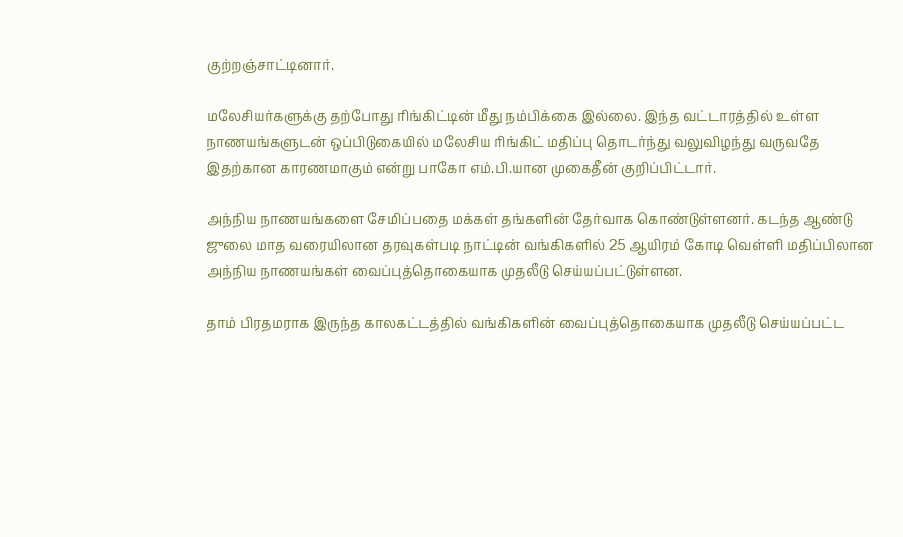குற்றஞ்சாட்டினார்.

மலேசியர்களுக்கு தற்போது ரிங்கிட்டின் மீது நம்பிக்கை இல்லை. இந்த வட்டாரத்தில் உள்ள நாணயங்களுடன் ஒப்பிடுகையில் மலேசிய ரிங்கிட் மதிப்பு தொடர்ந்து வலுவிழந்து வருவதே இதற்கான காரணமாகும் என்று பாகோ எம்.பி.யான முகைதீன் குறிப்பிட்டார்.

அந்நிய நாணயங்களை சேமிப்பதை மக்கள் தங்களின் தேர்வாக கொண்டுள்ளனர். கடந்த ஆண்டு ஜுலை மாத வரையிலான தரவுகள்படி நாட்டின் வங்கிகளில் 25 ஆயிரம் கோடி வெள்ளி மதிப்பிலான அந்நிய நாணயங்கள் வைப்புத்தொகையாக முதலீடு செய்யப்பட்டுள்ளன.

தாம் பிரதமராக இருந்த காலகட்டத்தில் வங்கிகளின் வைப்புத்தொகையாக முதலீடு செய்யப்பட்ட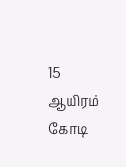15 ஆயிரம் கோடி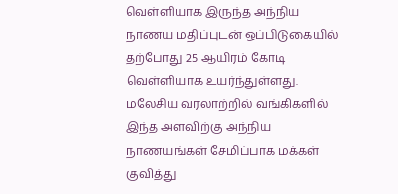வெள்ளியாக இருந்த அந்நிய நாணய மதிப்புடன் ஒப்பிடுகையில் தற்போது 25 ஆயிரம் கோடி வெள்ளியாக உயர்ந்துள்ளது. மலேசிய வரலாற்றில் வங்கிகளில் இந்த அளவிற்கு அந்நிய நாணயங்கள் சேமிப்பாக மக்கள் குவித்து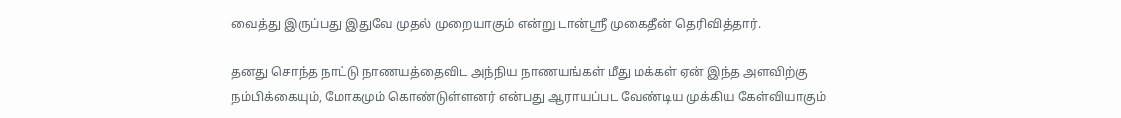வைத்து இருப்பது இதுவே முதல் முறையாகும் என்று டான்ஸ்ரீ முகைதீன் தெரிவித்தார்.

தனது சொந்த நாட்டு நாணயத்தைவிட அந்நிய நாணயங்கள் மீது மக்கள் ஏன் இந்த அளவிற்கு நம்பிக்கையும், மோகமும் கொண்டுள்ளனர் என்பது ஆராயப்பட வேண்டிய முக்கிய கேள்வியாகும்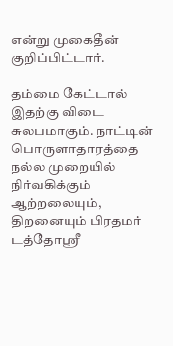என்று முகைதீன் குறிப்பிட்டார்.

தம்மை கேட்டால் இதற்கு விடை சுலபமாகும். நாட்டின் பொருளாதாரத்தை நல்ல முறையில் நிர்வகிக்கும் ஆற்றலையும், திறனையும் பிரதமர் டத்தோஸ்ரீ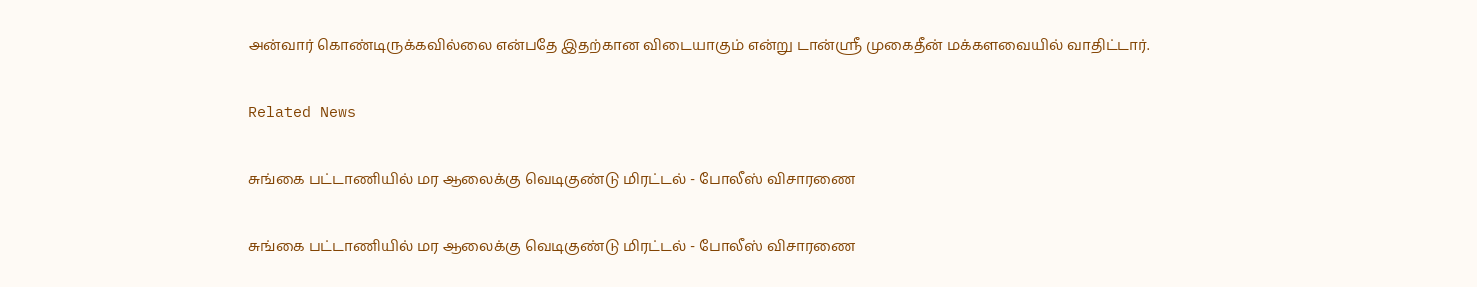அன்வார் கொண்டிருக்கவில்லை என்பதே இதற்கான விடையாகும் என்று டான்ஸ்ரீ முகைதீன் மக்களவையில் வாதிட்டார்.

Related News

சுங்கை பட்டாணியில் மர ஆலைக்கு வெடிகுண்டு மிரட்டல் - போலீஸ் விசாரணை

சுங்கை பட்டாணியில் மர ஆலைக்கு வெடிகுண்டு மிரட்டல் - போலீஸ் விசாரணை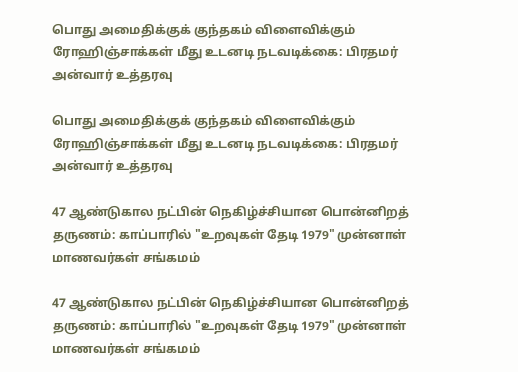பொது அமைதிக்குக் குந்தகம் விளைவிக்கும் ரோஹிஞ்சாக்கள் மீது உடனடி நடவடிக்கை: பிரதமர் அன்வார் உத்தரவு

பொது அமைதிக்குக் குந்தகம் விளைவிக்கும் ரோஹிஞ்சாக்கள் மீது உடனடி நடவடிக்கை: பிரதமர் அன்வார் உத்தரவு

47 ஆண்டுகால நட்பின் நெகிழ்ச்சியான பொன்னிறத் தருணம்: காப்பாரில் "உறவுகள் தேடி 1979" முன்னாள் மாணவர்கள் சங்கமம்

47 ஆண்டுகால நட்பின் நெகிழ்ச்சியான பொன்னிறத் தருணம்: காப்பாரில் "உறவுகள் தேடி 1979" முன்னாள் மாணவர்கள் சங்கமம்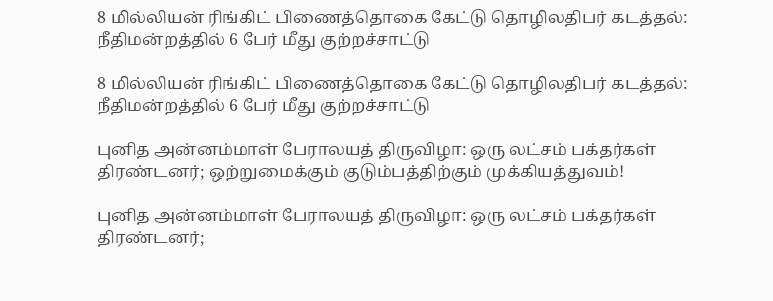8 மில்லியன் ரிங்கிட் பிணைத்தொகை கேட்டு தொழிலதிபர் கடத்தல்: நீதிமன்றத்தில் 6 பேர் மீது குற்றச்சாட்டு

8 மில்லியன் ரிங்கிட் பிணைத்தொகை கேட்டு தொழிலதிபர் கடத்தல்: நீதிமன்றத்தில் 6 பேர் மீது குற்றச்சாட்டு

புனித அன்னம்மாள் பேராலயத் திருவிழா: ஒரு லட்சம் பக்தர்கள் திரண்டனர்; ஒற்றுமைக்கும் குடும்பத்திற்கும் முக்கியத்துவம்!

புனித அன்னம்மாள் பேராலயத் திருவிழா: ஒரு லட்சம் பக்தர்கள் திரண்டனர்;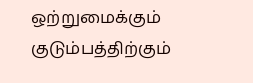ஒற்றுமைக்கும் குடும்பத்திற்கும்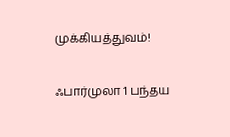முக்கியத்துவம்!

ஃபார்முலா 1 பந்தய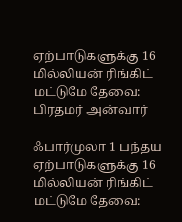ஏற்பாடுகளுக்கு 16 மில்லியன் ரிங்கிட் மட்டுமே தேவை: பிரதமர் அன்வார்

ஃபார்முலா 1 பந்தய ஏற்பாடுகளுக்கு 16 மில்லியன் ரிங்கிட் மட்டுமே தேவை: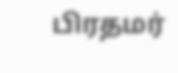பிரதமர்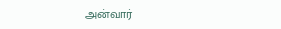அன்வார்